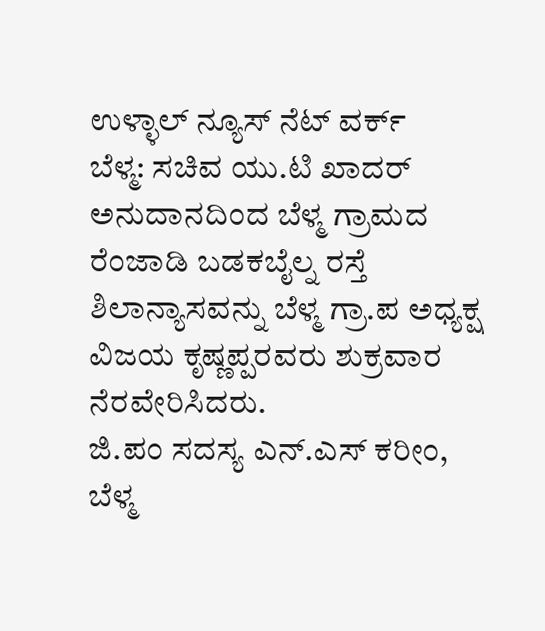ಉಳ್ಳಾಲ್ ನ್ಯೂಸ್ ನೆಟ್ ವರ್ಕ್
ಬೆಳ್ಮ: ಸಚಿವ ಯು.ಟಿ ಖಾದರ್ ಅನುದಾನದಿಂದ ಬೆಳ್ಮ ಗ್ರಾಮದ ರೆಂಜಾಡಿ ಬಡಕಬೈಲ್ನ ರಸ್ತೆ ಶಿಲಾನ್ಯಾಸವನ್ನು ಬೆಳ್ಮ ಗ್ರಾ.ಪ ಅಧ್ಯಕ್ಷ ವಿಜಯ ಕೃಷ್ಣಪ್ಪರವರು ಶುಕ್ರವಾರ ನೆರವೇರಿಸಿದರು.
ಜಿ.ಪಂ ಸದಸ್ಯ ಎನ್.ಎಸ್ ಕರೀಂ, ಬೆಳ್ಮ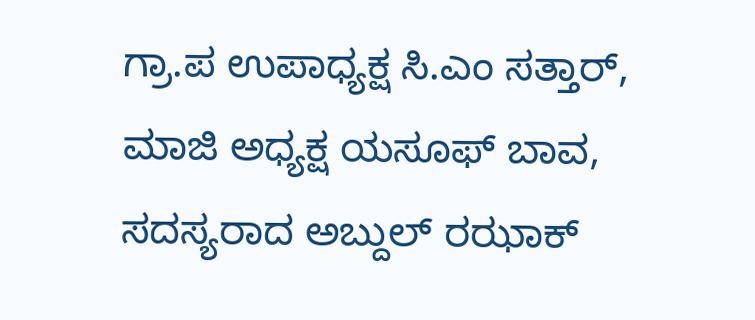ಗ್ರಾ.ಪ ಉಪಾಧ್ಯಕ್ಷ ಸಿ.ಎಂ ಸತ್ತಾರ್, ಮಾಜಿ ಅಧ್ಯಕ್ಷ ಯಸೂಫ್ ಬಾವ, ಸದಸ್ಯರಾದ ಅಬ್ದುಲ್ ರಝಾಕ್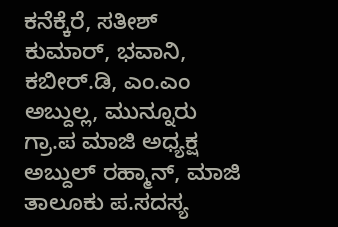ಕನೆಕ್ಕೆರೆ, ಸತೀಶ್ ಕುಮಾರ್, ಭವಾನಿ, ಕಬೀರ್.ಡಿ, ಎಂ.ಎಂ ಅಬ್ದುಲ್ಲ, ಮುನ್ನೂರು ಗ್ರಾ.ಪ ಮಾಜಿ ಅಧ್ಯಕ್ಷ ಅಬ್ದುಲ್ ರಹ್ಮಾನ್, ಮಾಜಿ ತಾಲೂಕು ಪ.ಸದಸ್ಯ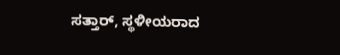ಸತ್ತಾರ್, ಸ್ಥಳೀಯರಾದ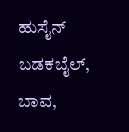ಹುಸೈನ್ ಬಡಕಬೈಲ್, ಬಾವ,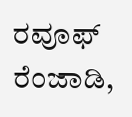ರವೂಫ್ ರೆಂಜಾಡಿ,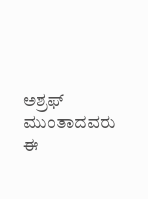ಅಶ್ರಫ್ ಮುಂತಾದವರು ಈ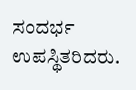ಸಂದರ್ಭ ಉಪಸ್ಥಿತರಿದರು.